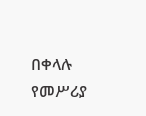በቀላሉ የመሥሪያ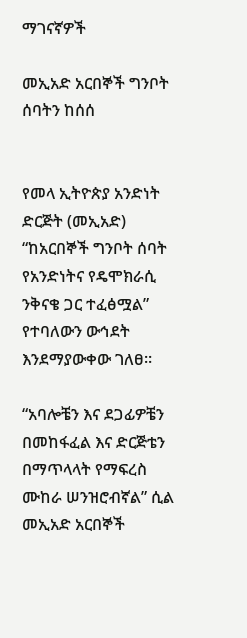ማገናኛዎች

መኢአድ አርበኞች ግንቦት ሰባትን ከሰሰ


የመላ ኢትዮጵያ አንድነት ድርጅት (መኢአድ) “ከአርበኞች ግንቦት ሰባት የአንድነትና የዴሞክራሲ ንቅናቄ ጋር ተፈፅሟል” የተባለውን ውኅደት እንደማያውቀው ገለፀ።

“አባሎቼን እና ደጋፊዎቼን በመከፋፈል እና ድርጅቴን በማጥላላት የማፍረስ ሙከራ ሠንዝሮብኛል” ሲል መኢአድ አርበኞች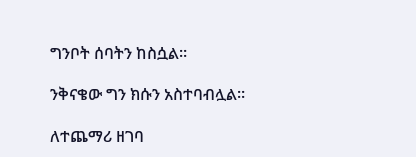ግንቦት ሰባትን ከስሷል።

ንቅናቄው ግን ክሱን አስተባብሏል።

ለተጨማሪ ዘገባ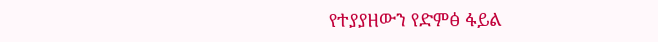የተያያዘውን የድምፅ ፋይል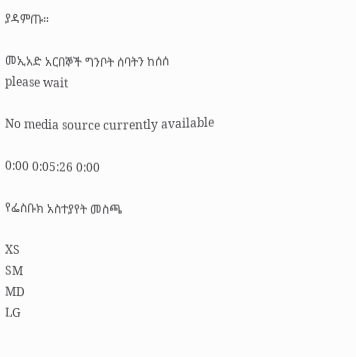ያዳምጡ።

መኢአድ አርበኞች ግንቦት ሰባትን ከሰሰ
please wait

No media source currently available

0:00 0:05:26 0:00

የፌስቡክ አስተያየት መስጫ

XS
SM
MD
LG